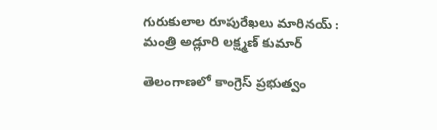గురుకులాల రూపురేఖలు మారినయ్ : మంత్రి అడ్లూరి లక్ష్మణ్ కుమార్

తెలంగాణలో కాంగ్రెస్ ప్రభుత్వం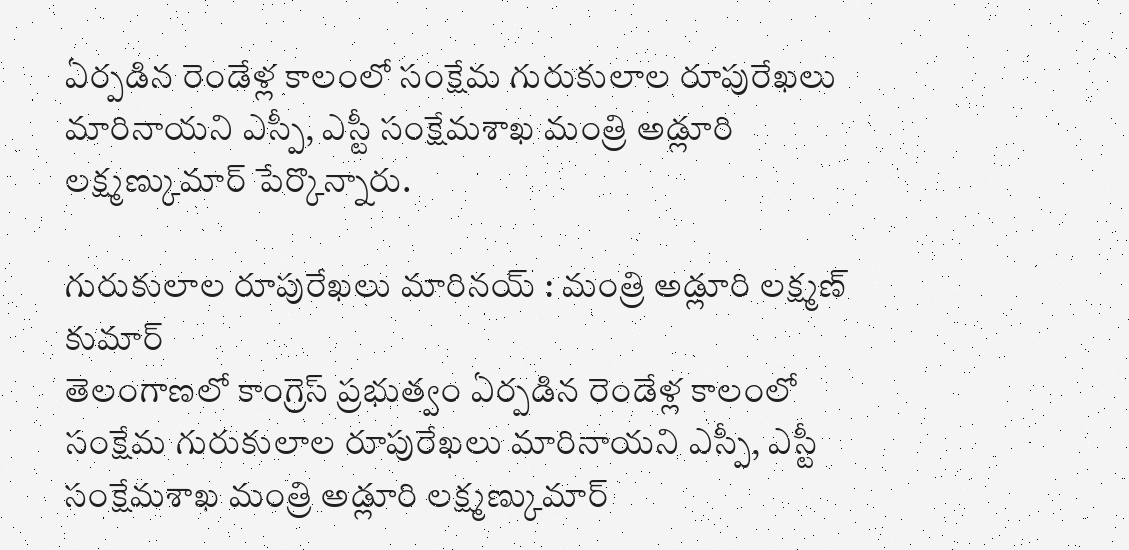ఏర్పడిన రెండేళ్ల కాలంలో సంక్షేమ గురుకులాల రూపురేఖలు మారినాయని ఎస్పీ, ఎస్టీ సంక్షేమశాఖ మంత్రి అడ్లూరి లక్ష్మణ్కుమార్ పేర్కొన్నారు.

గురుకులాల రూపురేఖలు మారినయ్ : మంత్రి అడ్లూరి లక్ష్మణ్ కుమార్
తెలంగాణలో కాంగ్రెస్ ప్రభుత్వం ఏర్పడిన రెండేళ్ల కాలంలో సంక్షేమ గురుకులాల రూపురేఖలు మారినాయని ఎస్పీ, ఎస్టీ సంక్షేమశాఖ మంత్రి అడ్లూరి లక్ష్మణ్కుమార్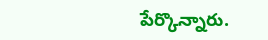పేర్కొన్నారు.